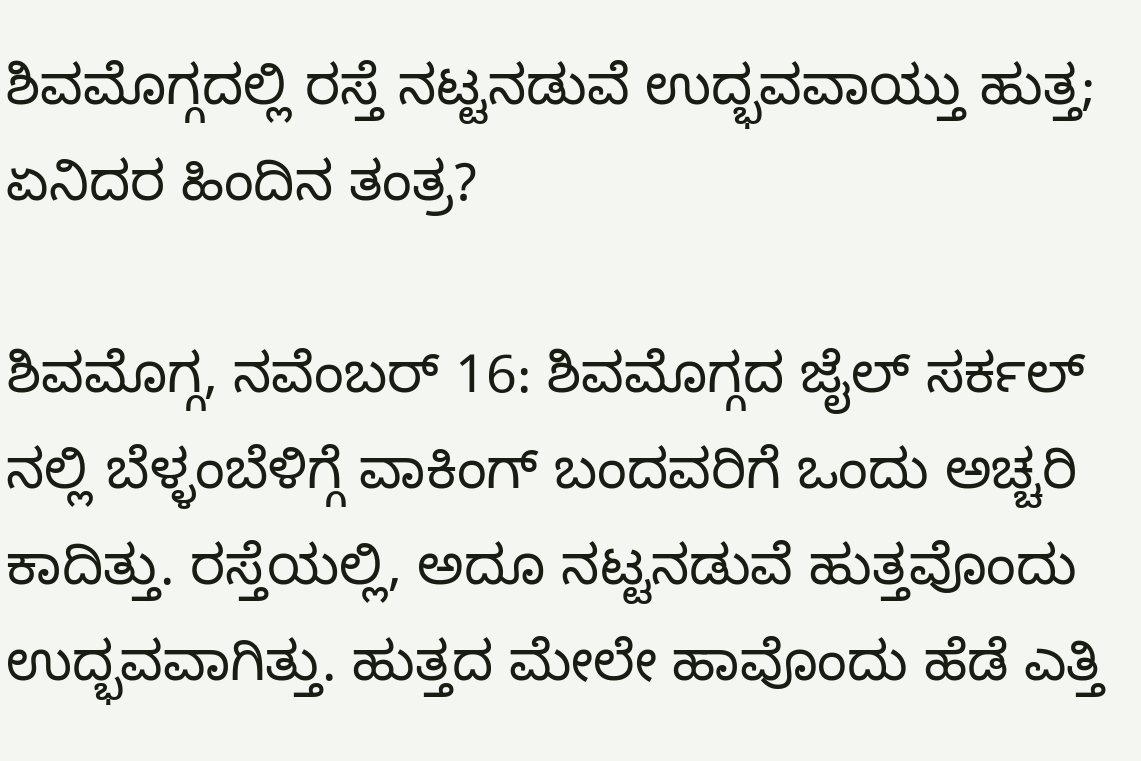ಶಿವಮೊಗ್ಗದಲ್ಲಿ ರಸ್ತೆ ನಟ್ಟನಡುವೆ ಉದ್ಭವವಾಯ್ತು ಹುತ್ತ; ಏನಿದರ ಹಿಂದಿನ ತಂತ್ರ?

ಶಿವಮೊಗ್ಗ, ನವೆಂಬರ್ 16: ಶಿವಮೊಗ್ಗದ ಜೈಲ್ ಸರ್ಕಲ್ ನಲ್ಲಿ ಬೆಳ್ಳಂಬೆಳಿಗ್ಗೆ ವಾಕಿಂಗ್ ಬಂದವರಿಗೆ ಒಂದು ಅಚ್ಚರಿ ಕಾದಿತ್ತು. ರಸ್ತೆಯಲ್ಲಿ, ಅದೂ ನಟ್ಟನಡುವೆ ಹುತ್ತವೊಂದು ಉದ್ಭವವಾಗಿತ್ತು. ಹುತ್ತದ ಮೇಲೇ ಹಾವೊಂದು ಹೆಡೆ ಎತ್ತಿ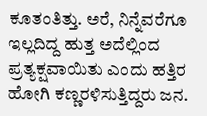ಕೂತಂತಿತ್ತು. ಅರೆ, ನಿನ್ನೆವರೆಗೂ ಇಲ್ಲದಿದ್ದ ಹುತ್ತ ಅದೆಲ್ಲಿಂದ ಪ್ರತ್ಯಕ್ಷವಾಯಿತು ಎಂದು ಹತ್ತಿರ ಹೋಗಿ ಕಣ್ಣರಳಿಸುತ್ತಿದ್ದರು ಜನ.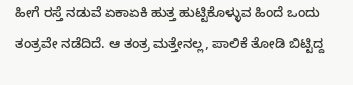ಹೀಗೆ ರಸ್ತೆ ನಡುವೆ ಏಕಾಏಕಿ ಹುತ್ತ ಹುಟ್ಟಿಕೊಳ್ಳುವ ಹಿಂದೆ ಒಂದು ತಂತ್ರವೇ ನಡೆದಿದೆ. ಆ ತಂತ್ರ ಮತ್ತೇನಲ್ಲ, ಪಾಲಿಕೆ ತೋಡಿ ಬಿಟ್ಟಿದ್ದ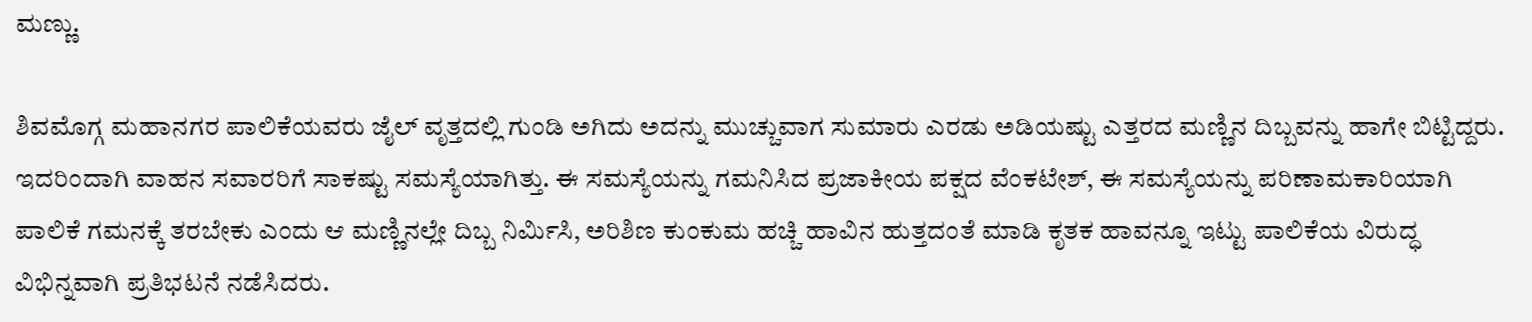ಮಣ್ಣು.

ಶಿವಮೊಗ್ಗ ಮಹಾನಗರ ಪಾಲಿಕೆಯವರು ಜೈಲ್ ವೃತ್ತದಲ್ಲಿ ಗುಂಡಿ ಅಗಿದು ಅದನ್ನು ಮುಚ್ಚುವಾಗ ಸುಮಾರು ಎರಡು ಅಡಿಯಷ್ಟು ಎತ್ತರದ ಮಣ್ಣಿನ ದಿಬ್ಬವನ್ನು ಹಾಗೇ ಬಿಟ್ಟಿದ್ದರು. ಇದರಿಂದಾಗಿ ವಾಹನ ಸವಾರರಿಗೆ ಸಾಕಷ್ಟು ಸಮಸ್ಯೆಯಾಗಿತ್ತು. ಈ ಸಮಸ್ಯೆಯನ್ನು ಗಮನಿಸಿದ ಪ್ರಜಾಕೀಯ ಪಕ್ಷದ ವೆಂಕಟೇಶ್, ಈ ಸಮಸ್ಯೆಯನ್ನು ಪರಿಣಾಮಕಾರಿಯಾಗಿ ಪಾಲಿಕೆ ಗಮನಕ್ಕೆ ತರಬೇಕು ಎಂದು ಆ ಮಣ್ಣಿನಲ್ಲೇ ದಿಬ್ಬ ನಿರ್ಮಿಸಿ, ಅರಿಶಿಣ ಕುಂಕುಮ ಹಚ್ಚಿ ಹಾವಿನ ಹುತ್ತದಂತೆ ಮಾಡಿ ಕೃತಕ ಹಾವನ್ನೂ ಇಟ್ಟು ಪಾಲಿಕೆಯ ವಿರುದ್ಧ ವಿಭಿನ್ನವಾಗಿ ಪ್ರತಿಭಟನೆ ನಡೆಸಿದರು.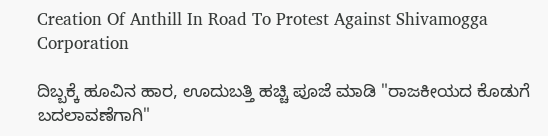Creation Of Anthill In Road To Protest Against Shivamogga Corporation

ದಿಬ್ಬಕ್ಕೆ ಹೂವಿನ ಹಾರ, ಊದುಬತ್ತಿ ಹಚ್ಚಿ ಪೂಜೆ ಮಾಡಿ "ರಾಜಕೀಯದ ಕೊಡುಗೆ ಬದಲಾವಣೆಗಾಗಿ"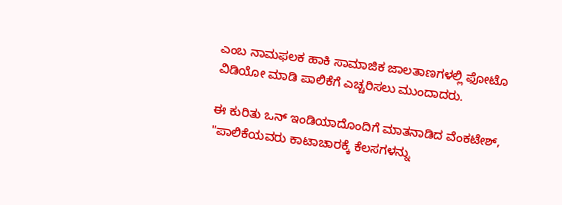ಎಂಬ ನಾಮಫಲಕ ಹಾಕಿ ಸಾಮಾಜಿಕ ಜಾಲತಾಣಗಳಲ್ಲಿ ಫೋಟೊ ವಿಡಿಯೋ ಮಾಡಿ ಪಾಲಿಕೆಗೆ ಎಚ್ಚರಿಸಲು ಮುಂದಾದರು.

ಈ ಕುರಿತು ಒನ್ ಇಂಡಿಯಾದೊಂದಿಗೆ ಮಾತನಾಡಿದ ವೆಂಕಟೇಶ್, "ಪಾಲಿಕೆಯವರು ಕಾಟಾಚಾರಕ್ಕೆ ಕೆಲಸಗಳನ್ನು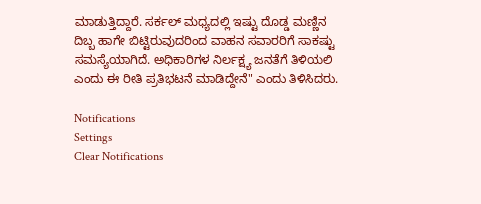ಮಾಡುತ್ತಿದ್ದಾರೆ. ಸರ್ಕಲ್ ಮಧ್ಯದಲ್ಲಿ ಇಷ್ಟು ದೊಡ್ಡ ಮಣ್ಣಿನ ದಿಬ್ಬ ಹಾಗೇ ಬಿಟ್ಟಿರುವುದರಿಂದ ವಾಹನ ಸವಾರರಿಗೆ ಸಾಕಷ್ಟು ಸಮಸ್ಯೆಯಾಗಿದೆ. ಅಧಿಕಾರಿಗಳ ನಿರ್ಲಕ್ಷ್ಯ ಜನತೆಗೆ ತಿಳಿಯಲಿ ಎಂದು ಈ ರೀತಿ ಪ್ರತಿಭಟನೆ ಮಾಡಿದ್ದೇನೆ" ಎಂದು ತಿಳಿಸಿದರು.

Notifications
Settings
Clear Notifications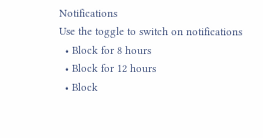Notifications
Use the toggle to switch on notifications
  • Block for 8 hours
  • Block for 12 hours
  • Block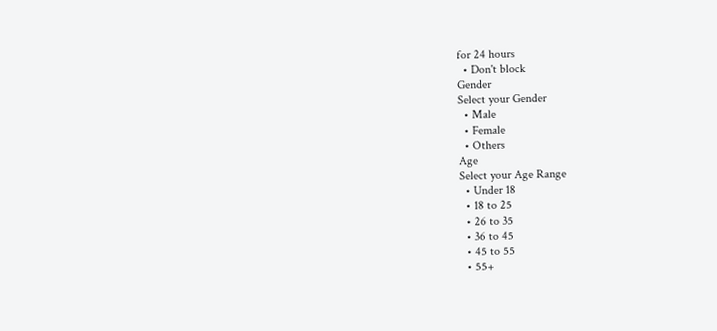for 24 hours
  • Don't block
Gender
Select your Gender
  • Male
  • Female
  • Others
Age
Select your Age Range
  • Under 18
  • 18 to 25
  • 26 to 35
  • 36 to 45
  • 45 to 55
  • 55+